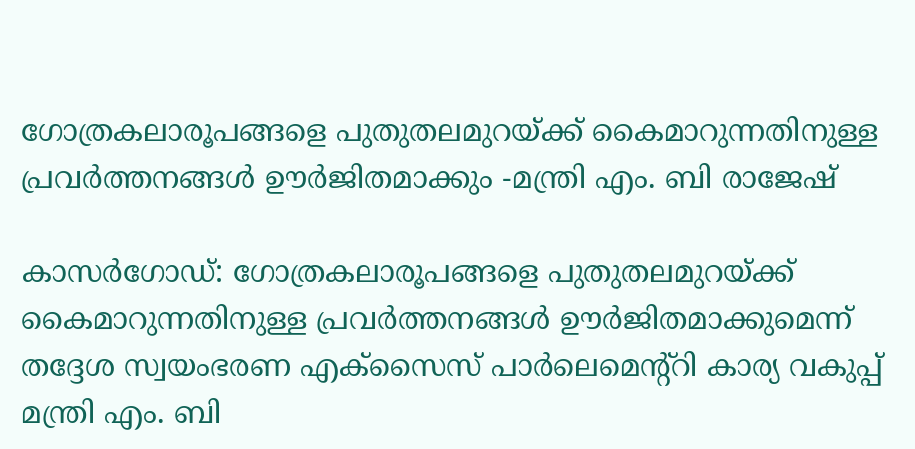ഗോത്രകലാരൂപങ്ങളെ പുതുതലമുറയ്ക്ക് കൈമാറുന്നതിനുള്ള പ്രവർത്തനങ്ങൾ ഊർജിതമാക്കും -മന്ത്രി എം. ബി രാജേഷ്

കാസർഗോഡ്: ഗോത്രകലാരൂപങ്ങളെ പുതുതലമുറയ്ക്ക് കൈമാറുന്നതിനുള്ള പ്രവർത്തനങ്ങൾ ഊർജിതമാക്കുമെന്ന് തദ്ദേശ സ്വയംഭരണ എക്സൈസ് പാർലെമെന്റ്റി കാര്യ വകുപ്പ് മന്ത്രി എം. ബി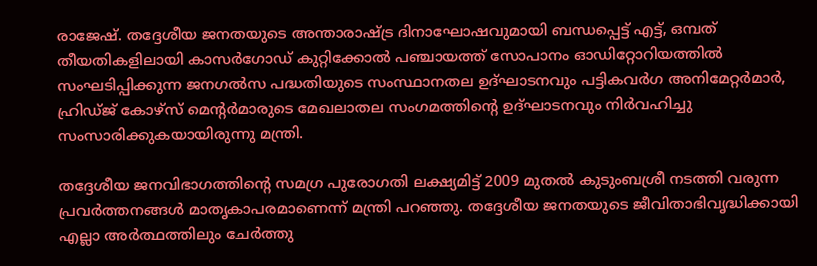രാജേഷ്. തദ്ദേശീയ ജനതയുടെ അന്താരാഷ്ട്ര ദിനാഘോഷവുമായി ബന്ധപ്പെട്ട് എട്ട്, ഒമ്പത് തീയതികളിലായി കാസർഗോഡ് കുറ്റിക്കോൽ പഞ്ചായത്ത് സോപാനം ഓഡിറ്റോറിയത്തിൽ സംഘടിപ്പിക്കുന്ന ജനഗൽസ പദ്ധതിയുടെ സംസ്ഥാനതല ഉദ്ഘാടനവും പട്ടികവർഗ അനിമേറ്റർമാർ, ഹ്രിഡ്ജ് കോഴ്സ് മെന്റർമാരുടെ മേഖലാതല സംഗമത്തിന്റെ ഉദ്ഘാടനവും നിർവഹിച്ചു സംസാരിക്കുകയായിരുന്നു മന്ത്രി.

തദ്ദേശീയ ജനവിഭാഗത്തിന്റെ സമഗ്ര പുരോഗതി ലക്ഷ്യമിട്ട് 2009 മുതൽ കുടുംബശ്രീ നടത്തി വരുന്ന പ്രവർത്തനങ്ങൾ മാതൃകാപരമാണെന്ന് മന്ത്രി പറഞ്ഞു. തദ്ദേശീയ ജനതയുടെ ജീവിതാഭിവൃദ്ധിക്കായി എല്ലാ അർത്ഥത്തിലും ചേർത്തു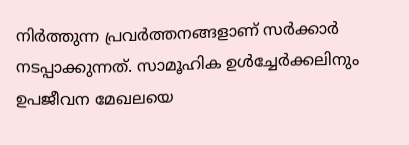നിർത്തുന്ന പ്രവർത്തനങ്ങളാണ് സർക്കാർ നടപ്പാക്കുന്നത്. സാമൂഹിക ഉൾച്ചേർക്കലിനും ഉപജീവന മേഖലയെ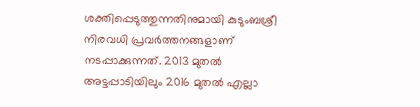ശക്തിപ്പെടുത്തുന്നതിനുമായി കുടുംബശ്രീ നിരവധി പ്രവർത്തനങ്ങളാണ് നടപ്പാക്കുന്നത്. 2013 മുതൽ അട്ടപ്പാടിയിലും 2016 മുതൽ എല്ലാ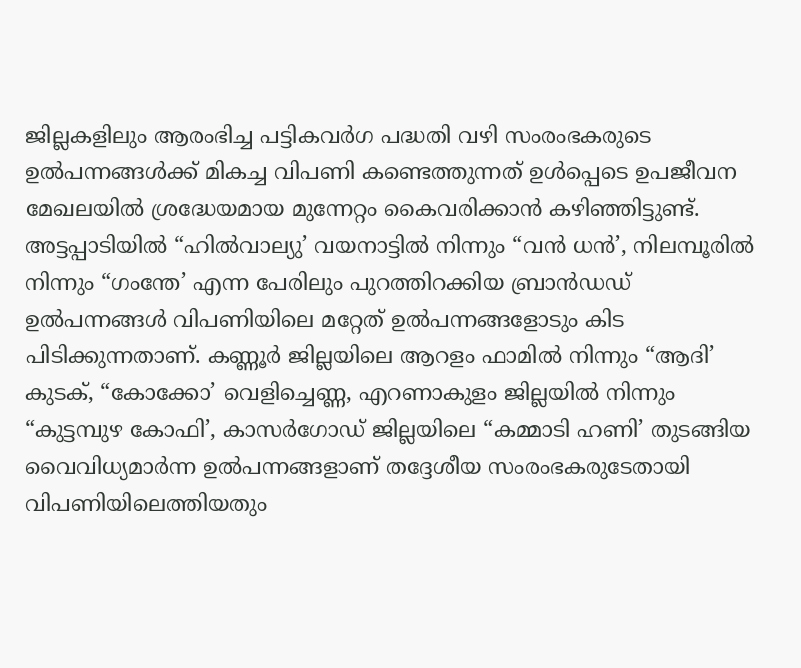ജില്ലകളിലും ആരംഭിച്ച പട്ടികവർഗ പദ്ധതി വഴി സംരംഭകരുടെ ഉൽപന്നങ്ങൾക്ക് മികച്ച വിപണി കണ്ടെത്തുന്നത് ഉൾപ്പെടെ ഉപജീവന മേഖലയിൽ ശ്രദ്ധേയമായ മുന്നേറ്റം കൈവരിക്കാൻ കഴിഞ്ഞിട്ടുണ്ട്. അട്ടപ്പാടിയിൽ “ഹിൽവാല്യു’ വയനാട്ടിൽ നിന്നും “വൻ ധൻ’, നിലമ്പൂരിൽ നിന്നും “ഗംന്തേ’ എന്ന പേരിലും പുറത്തിറക്കിയ ബ്രാൻഡഡ് ഉൽപന്നങ്ങൾ വിപണിയിലെ മറ്റേത് ഉൽപന്നങ്ങളോടും കിട പിടിക്കുന്നതാണ്. കണ്ണൂർ ജില്ലയിലെ ആറളം ഫാമിൽ നിന്നും “ആദി’ കുടക്, “കോക്കോ’ വെളിച്ചെണ്ണ, എറണാകുളം ജില്ലയിൽ നിന്നും “കുട്ടമ്പുഴ കോഫി’, കാസർഗോഡ് ജില്ലയിലെ “കമ്മാടി ഹണി’ തുടങ്ങിയ വൈവിധ്യമാർന്ന ഉൽപന്നങ്ങളാണ് തദ്ദേശീയ സംരംഭകരുടേതായി വിപണിയിലെത്തിയതും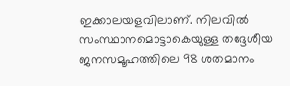ഇക്കാലയളവിലാണ്. നിലവിൽ സംസ്ഥാനമൊട്ടാകെയുള്ള തദ്ദേശീയ ജനസമൂഹത്തിലെ 98 ശതമാനം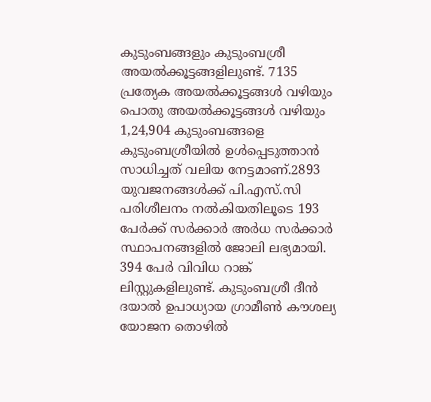കുടുംബങ്ങളും കുടുംബശ്രീ അയൽക്കൂട്ടങ്ങളിലുണ്ട്. 7135 പ്രത്യേക അയൽക്കൂട്ടങ്ങൾ വഴിയും പൊതു അയൽക്കൂട്ടങ്ങൾ വഴിയും 1,24,904 കുടുംബങ്ങളെ കുടുംബശ്രീയിൽ ഉൾപ്പെടുത്താൻ സാധിച്ചത് വലിയ നേട്ടമാണ്.2893 യുവജനങ്ങൾക്ക് പി.എസ്.സി പരിശീലനം നൽകിയതിലൂടെ 193 പേർക്ക് സർക്കാർ അർധ സർക്കാർ സ്ഥാപനങ്ങളിൽ ജോലി ലഭ്യമായി. 394 പേർ വിവിധ റാങ്ക് ലിസ്റ്റുകളിലുണ്ട്. കുടുംബശ്രീ ദീൻ ദയാൽ ഉപാധ്യായ ഗ്രാമീൺ കൗശല്യ യോജന തൊഴിൽ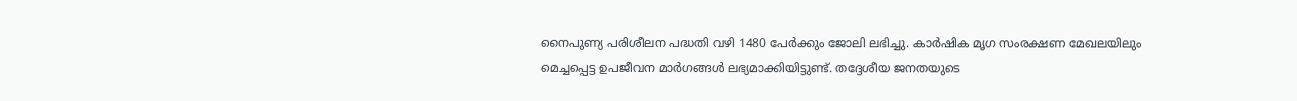നൈപുണ്യ പരിശീലന പദ്ധതി വഴി 1480 പേർക്കും ജോലി ലഭിച്ചു. കാർഷിക മൃഗ സംരക്ഷണ മേഖലയിലും മെച്ചപ്പെട്ട ഉപജീവന മാർഗങ്ങൾ ലഭ്യമാക്കിയിട്ടുണ്ട്. തദ്ദേശീയ ജനതയുടെ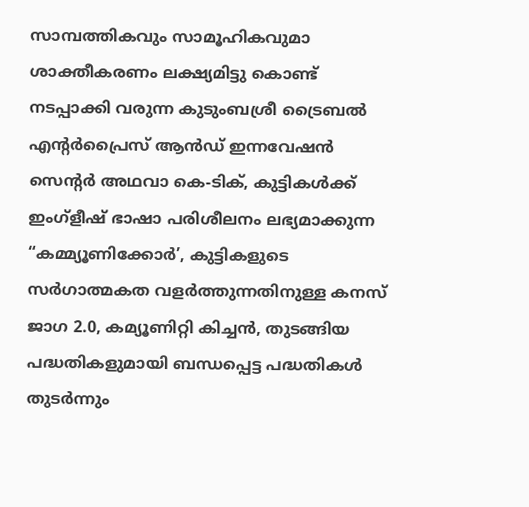സാമ്പത്തികവും സാമൂഹികവുമാ ശാക്തീകരണം ലക്ഷ്യമിട്ടു കൊണ്ട് നടപ്പാക്കി വരുന്ന കുടുംബശ്രീ ട്രൈബൽ എന്റർപ്രൈസ് ആൻഡ് ഇന്നവേഷൻ സെന്റർ അഥവാ കെ-ടിക്, കുട്ടികൾക്ക് ഇംഗ്ളീഷ് ഭാഷാ പരിശീലനം ലഭ്യമാക്കുന്ന “കമ്മ്യൂണിക്കോർ’, കുട്ടികളുടെ സർഗാത്മകത വളർത്തുന്നതിനുള്ള കനസ് ജാഗ 2.0, കമ്യൂണിറ്റി കിച്ചൻ, തുടങ്ങിയ പദ്ധതികളുമായി ബന്ധപ്പെട്ട പദ്ധതികൾ തുടർന്നും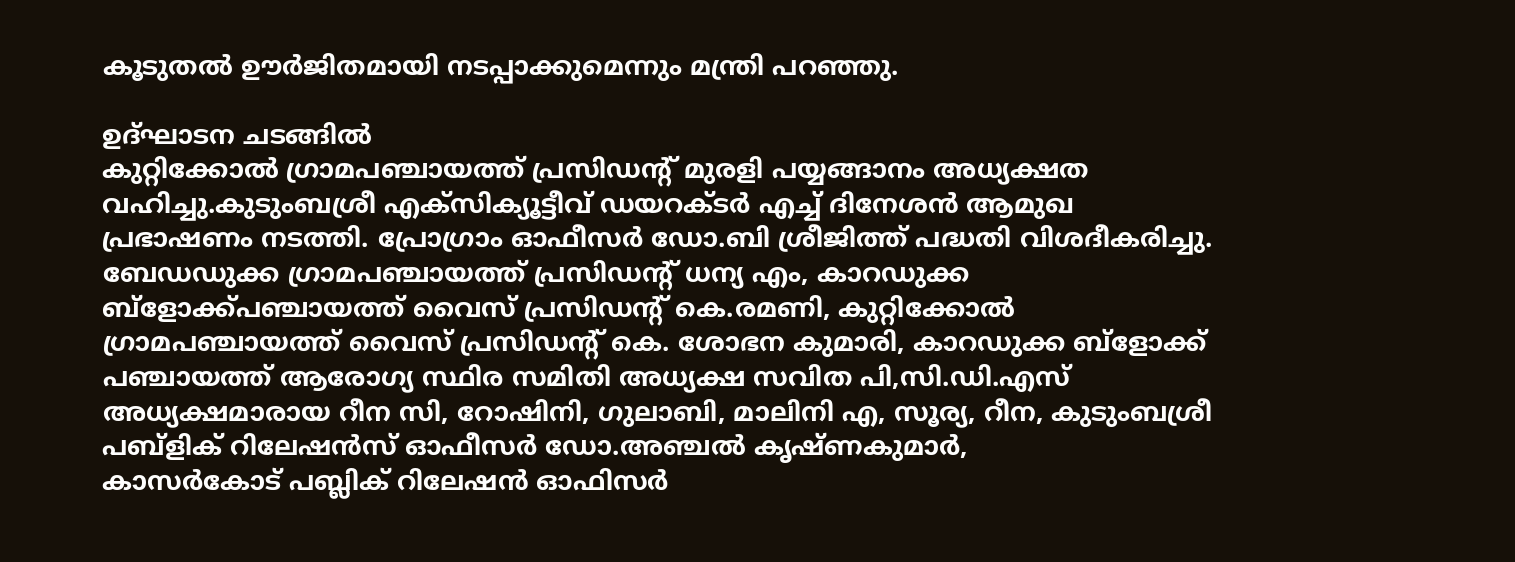കൂടുതൽ ഊർജിതമായി നടപ്പാക്കുമെന്നും മന്ത്രി പറഞ്ഞു.

ഉദ്ഘാടന ചടങ്ങിൽ
കുറ്റിക്കോൽ ഗ്രാമപഞ്ചായത്ത് പ്രസിഡന്റ് മുരളി പയ്യങ്ങാനം അധ്യക്ഷത വഹിച്ചു.കുടുംബശ്രീ എക്സിക്യൂട്ടീവ് ഡയറക്ടർ എച്ച് ദിനേശൻ ആമുഖ പ്രഭാഷണം നടത്തി. പ്രോഗ്രാം ഓഫീസർ ഡോ.ബി ശ്രീജിത്ത് പദ്ധതി വിശദീകരിച്ചു.
ബേഡഡുക്ക ഗ്രാമപഞ്ചായത്ത് പ്രസിഡന്റ് ധന്യ എം, കാറഡുക്ക ബ്ളോക്ക്പഞ്ചായത്ത് വൈസ് പ്രസിഡന്റ് കെ.രമണി, കുറ്റിക്കോൽ ഗ്രാമപഞ്ചായത്ത് വൈസ് പ്രസിഡന്റ് കെ. ശോഭന കുമാരി, കാറഡുക്ക ബ്ളോക്ക് പഞ്ചായത്ത് ആരോഗ്യ സ്ഥിര സമിതി അധ്യക്ഷ സവിത പി,സി.ഡി.എസ് അധ്യക്ഷമാരായ റീന സി, റോഷിനി, ഗുലാബി, മാലിനി എ, സൂര്യ, റീന, കുടുംബശ്രീ പബ്ളിക് റിലേഷൻസ് ഓഫീസർ ഡോ.അഞ്ചൽ കൃഷ്ണകുമാർ,
കാസർകോട് പബ്ലിക് റിലേഷൻ ഓഫിസർ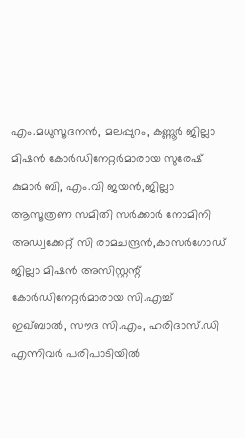എം.മധുസൂദനൻ, മലപ്പുറം, കണ്ണൂർ ജില്ലാ മിഷൻ കോർഡിനേറ്റർമാരായ സുരേഷ് കുമാർ ബി, എം.വി ജയൻ,ജില്ലാ ആസൂത്രണ സമിതി സർക്കാർ നോമിനി അഡ്വക്കേറ്റ് സി രാമചന്ദ്രൻ,കാസർഗോഡ് ജില്ലാ മിഷൻ അസിസ്റ്റന്റ് കോർഡിനേറ്റർമാരായ സി.എച്ച് ഇഖ്ബാൽ, സൗദ സി.എം, ഹരിദാസ്.ഡി എന്നിവർ പരിപാടിയിൽ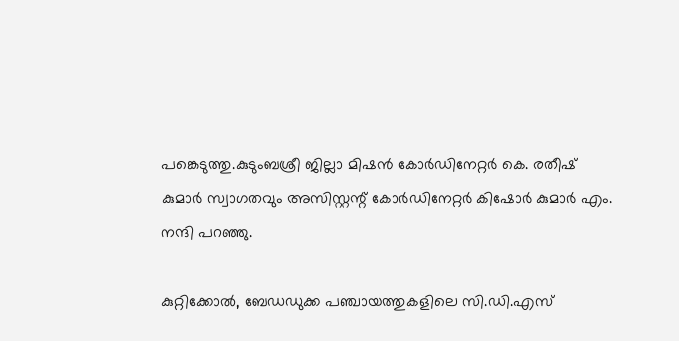പങ്കെടുത്തു.കുടുംബശ്രീ ജില്ലാ മിഷൻ കോർഡിനേറ്റർ കെ. രതീഷ് കുമാർ സ്വാഗതവും അസിസ്റ്റന്റ് കോർഡിനേറ്റർ കിഷോർ കുമാർ എം. നന്ദി പറഞ്ഞു.

കുറ്റിക്കോൽ, ബേഡഡുക്ക പഞ്ചായത്തുകളിലെ സി.ഡി.എസ്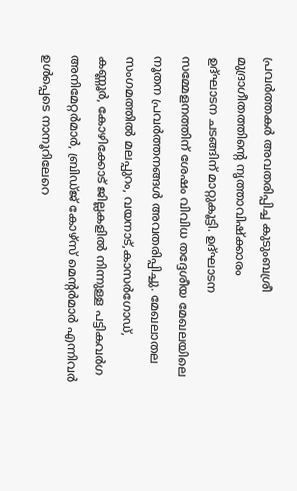പ്രവർത്തകർ അവതരിപ്പിച്ച കുടുംബശ്രീ മുദ്രാഗീതത്തിന്റെ നൃത്താവിഷ്ക്കാരം
ഉദ്ഘാടന ചടങ്ങിന് മാറ്റുകൂട്ടി. ഉദ്ഘാടന സമ്മേളനത്തിന് ശേഷം വിവിധ തദ്ദേശീയ മേഖലയിലെ നൂതന പ്രവർത്തനങ്ങൾ അവതരിപ്പിച്ചു. മേഖലാതല സംഗമത്തിൽ മലപ്പുറം, വയനാട്,കാസർഗോഡ്, കണ്ണൂർ, കോഴിക്കോട് ജില്ലകളിൽ നിന്നുള്ള പട്ടികവർഗ അനിമേറ്റർമാർ, ബ്രിഡ്ജ് കോഴ്സ് മെന്റർമാർ എന്നിവർ ഉൾപ്പെടെ നാനൂറിലേറെ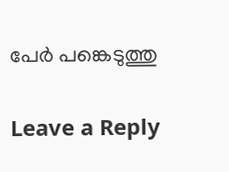പേർ പങ്കെടുത്തു

Leave a Reply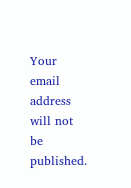Your email address will not be published.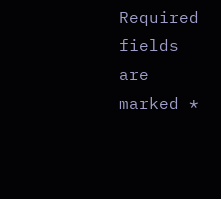Required fields are marked *